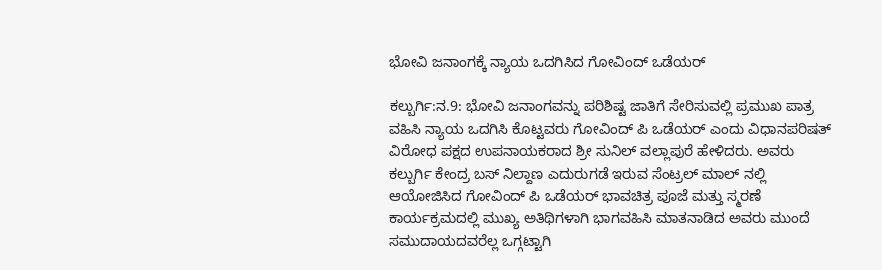ಭೋವಿ ಜನಾಂಗಕ್ಕೆ ನ್ಯಾಯ ಒದಗಿಸಿದ ಗೋವಿಂದ್ ಒಡೆಯರ್

ಕಲ್ಬುರ್ಗಿ:ನ.9: ಭೋವಿ ಜನಾಂಗವನ್ನು ಪರಿಶಿಷ್ಟ ಜಾತಿಗೆ ಸೇರಿಸುವಲ್ಲಿ ಪ್ರಮುಖ ಪಾತ್ರ ವಹಿಸಿ ನ್ಯಾಯ ಒದಗಿಸಿ ಕೊಟ್ಟವರು ಗೋವಿಂದ್ ಪಿ ಒಡೆಯರ್ ಎಂದು ವಿಧಾನಪರಿಷತ್ ವಿರೋಧ ಪಕ್ಷದ ಉಪನಾಯಕರಾದ ಶ್ರೀ ಸುನಿಲ್ ವಲ್ಲಾಪುರೆ ಹೇಳಿದರು. ಅವರು ಕಲ್ಬುರ್ಗಿ ಕೇಂದ್ರ ಬಸ್ ನಿಲ್ದಾಣ ಎದುರುಗಡೆ ಇರುವ ಸೆಂಟ್ರಲ್ ಮಾಲ್ ನಲ್ಲಿ ಆಯೋಜಿಸಿದ ಗೋವಿಂದ್ ಪಿ ಒಡೆಯರ್ ಭಾವಚಿತ್ರ ಪೂಜೆ ಮತ್ತು ಸ್ಮರಣೆ ಕಾರ್ಯಕ್ರಮದಲ್ಲಿ ಮುಖ್ಯ ಅತಿಥಿಗಳಾಗಿ ಭಾಗವಹಿಸಿ ಮಾತನಾಡಿದ ಅವರು ಮುಂದೆ ಸಮುದಾಯದವರೆಲ್ಲ ಒಗ್ಗಟ್ಟಾಗಿ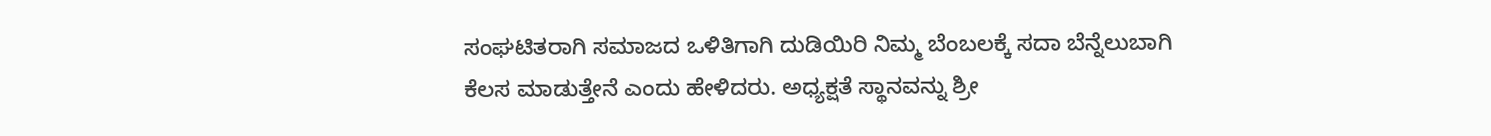ಸಂಘಟಿತರಾಗಿ ಸಮಾಜದ ಒಳಿತಿಗಾಗಿ ದುಡಿಯಿರಿ ನಿಮ್ಮ ಬೆಂಬಲಕ್ಕೆ ಸದಾ ಬೆನ್ನೆಲುಬಾಗಿ ಕೆಲಸ ಮಾಡುತ್ತೇನೆ ಎಂದು ಹೇಳಿದರು. ಅಧ್ಯಕ್ಷತೆ ಸ್ಥಾನವನ್ನು ಶ್ರೀ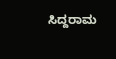ಸಿದ್ದರಾಮ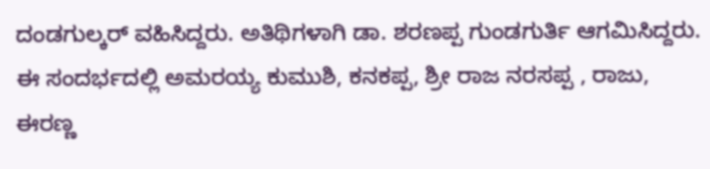ದಂಡಗುಲ್ಕರ್ ವಹಿಸಿದ್ದರು. ಅತಿಥಿಗಳಾಗಿ ಡಾ. ಶರಣಪ್ಪ ಗುಂಡಗುರ್ತಿ ಆಗಮಿಸಿದ್ದರು. ಈ ಸಂದರ್ಭದಲ್ಲಿ ಅಮರಯ್ಯ ಕುಮುಶಿ, ಕನಕಪ್ಪ, ಶ್ರೀ ರಾಜ ನರಸಪ್ಪ , ರಾಜು, ಈರಣ್ಣ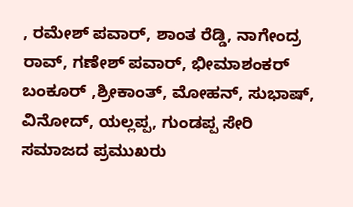, ರಮೇಶ್ ಪವಾರ್, ಶಾಂತ ರೆಡ್ಡಿ, ನಾಗೇಂದ್ರ ರಾವ್, ಗಣೇಶ್ ಪವಾರ್, ಭೀಮಾಶಂಕರ್ ಬಂಕೂರ್ ,ಶ್ರೀಕಾಂತ್, ಮೋಹನ್, ಸುಭಾಷ್, ವಿನೋದ್, ಯಲ್ಲಪ್ಪ, ಗುಂಡಪ್ಪ ಸೇರಿ ಸಮಾಜದ ಪ್ರಮುಖರು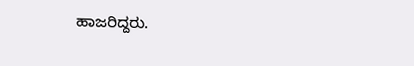ಹಾಜರಿದ್ದರು.